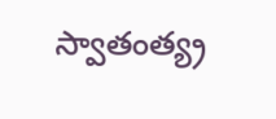స్వాతంత్య్ర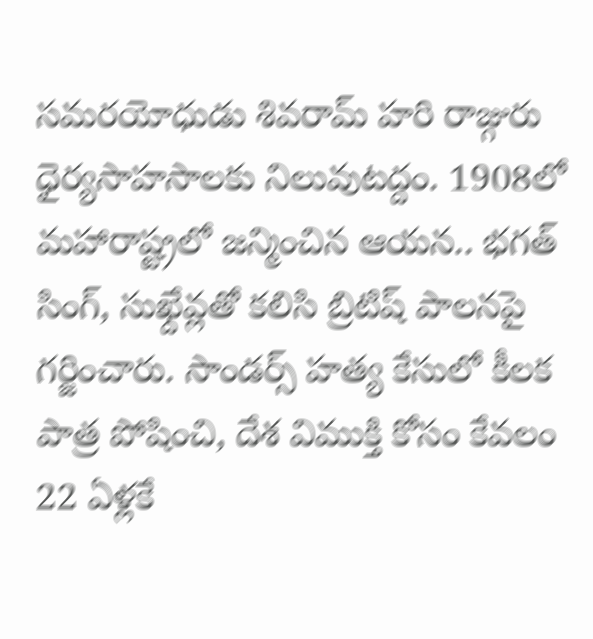సమరయోధుడు శివరామ్ హరి రాజ్గురు ధైర్యసాహసాలకు నిలువుటద్దం. 1908లో మహారాష్ట్రలో జన్మించిన ఆయన.. భగత్ సింగ్, సుఖ్దేవ్లతో కలిసి బ్రిటిష్ పాలనపై గర్జించారు. సాండర్స్ హత్య కేసులో కీలక పాత్ర పోషించి, దేశ విముక్తి కోసం కేవలం 22 ఏళ్లకే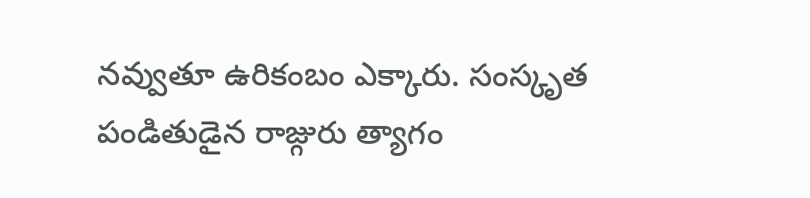నవ్వుతూ ఉరికంబం ఎక్కారు. సంస్కృత పండితుడైన రాజ్గురు త్యాగం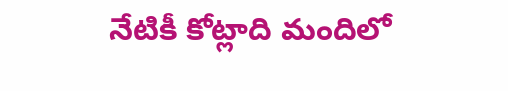నేటికీ కోట్లాది మందిలో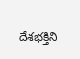దేశభక్తిని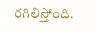రగిలిస్తోంది.